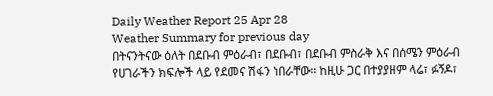Daily Weather Report 25 Apr 28
Weather Summary for previous day
በትናንትናው ዕለት በደቡብ ምዕራብ፣ በደቡብ፣ በደቡብ ምስራቅ እና በሰሜን ምዕራብ የሀገራችን ክፍሎች ላይ የደመና ሽፋን ነበራቸው፡፡ ከዚሁ ጋር በተያያዘም ላሬ፣ ፉኝዶ፣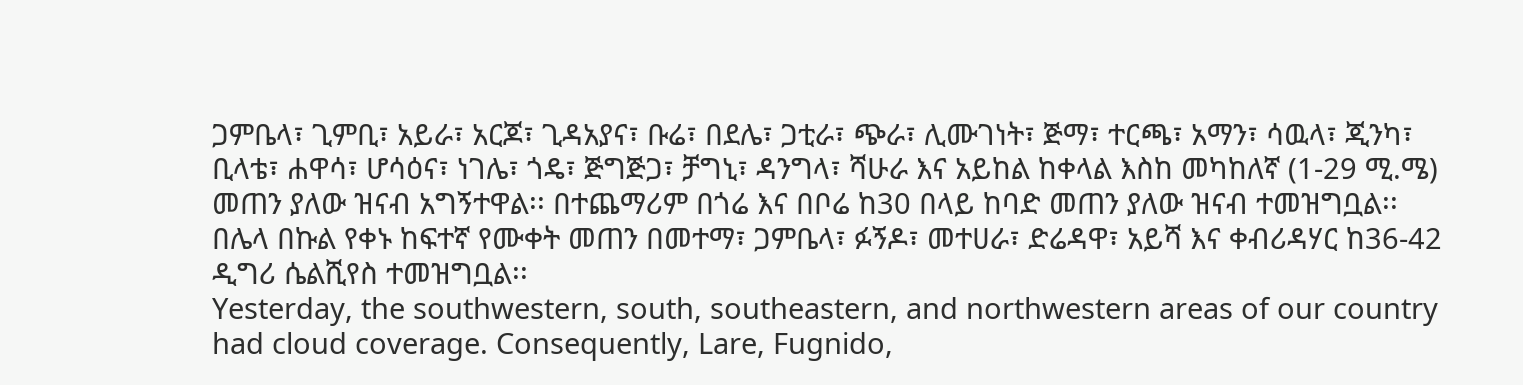ጋምቤላ፣ ጊምቢ፣ አይራ፣ አርጆ፣ ጊዳአያና፣ ቡሬ፣ በደሌ፣ ጋቲራ፣ ጭራ፣ ሊሙገነት፣ ጅማ፣ ተርጫ፣ አማን፣ ሳዉላ፣ ጂንካ፣ ቢላቴ፣ ሐዋሳ፣ ሆሳዕና፣ ነገሌ፣ ጎዴ፣ ጅግጅጋ፣ ቻግኒ፣ ዳንግላ፣ ሻሁራ እና አይከል ከቀላል እስከ መካከለኛ (1-29 ሚ.ሜ) መጠን ያለው ዝናብ አግኝተዋል፡፡ በተጨማሪም በጎሬ እና በቦሬ ከ30 በላይ ከባድ መጠን ያለው ዝናብ ተመዝግቧል፡፡ በሌላ በኩል የቀኑ ከፍተኛ የሙቀት መጠን በመተማ፣ ጋምቤላ፣ ፉኝዶ፣ መተሀራ፣ ድሬዳዋ፣ አይሻ እና ቀብሪዳሃር ከ36-42 ዲግሪ ሴልሺየስ ተመዝግቧል፡፡
Yesterday, the southwestern, south, southeastern, and northwestern areas of our country had cloud coverage. Consequently, Lare, Fugnido,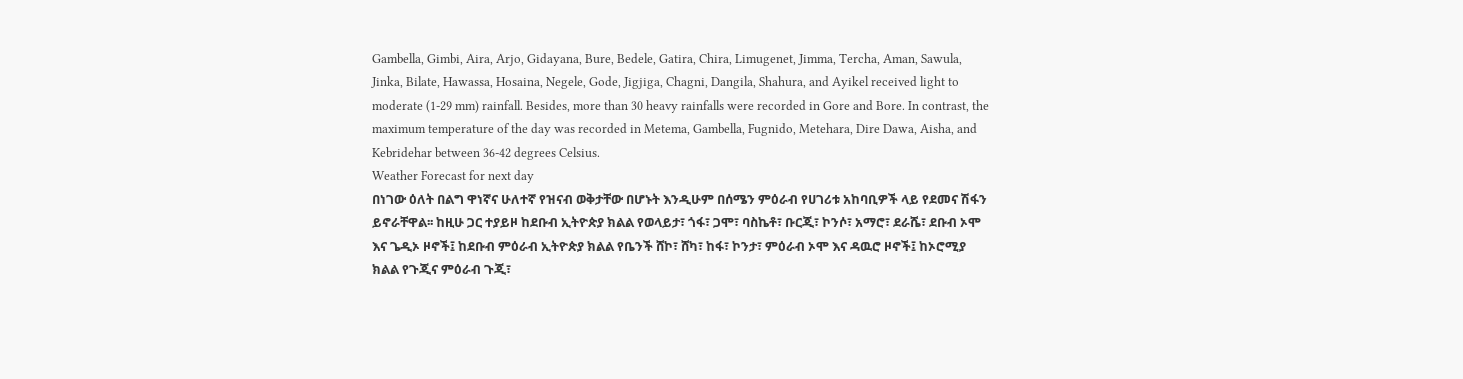Gambella, Gimbi, Aira, Arjo, Gidayana, Bure, Bedele, Gatira, Chira, Limugenet, Jimma, Tercha, Aman, Sawula, Jinka, Bilate, Hawassa, Hosaina, Negele, Gode, Jigjiga, Chagni, Dangila, Shahura, and Ayikel received light to moderate (1-29 mm) rainfall. Besides, more than 30 heavy rainfalls were recorded in Gore and Bore. In contrast, the maximum temperature of the day was recorded in Metema, Gambella, Fugnido, Metehara, Dire Dawa, Aisha, and Kebridehar between 36-42 degrees Celsius.
Weather Forecast for next day
በነገው ዕለት በልግ ዋነኛና ሁለተኛ የዝናብ ወቅታቸው በሆኑት እንዲሁም በሰሜን ምዕራብ የሀገሪቱ አከባቢዎች ላይ የደመና ሽፋን ይኖራቸዋል፡፡ ከዚሁ ጋር ተያይዞ ከደቡብ ኢትዮጵያ ክልል የወላይታ፣ ጎፋ፣ ጋሞ፣ ባስኬቶ፣ ቡርጂ፣ ኮንሶ፣ አማሮ፣ ደራሼ፣ ደቡብ ኦሞ እና ጌዲኦ ዞኖች፤ ከደቡብ ምዕራብ ኢትዮጵያ ክልል የቤንች ሸኮ፣ ሸካ፣ ከፋ፣ ኮንታ፣ ምዕራብ ኦሞ እና ዳዉሮ ዞኖች፤ ከኦሮሚያ ክልል የጉጂና ምዕራብ ጉጂ፣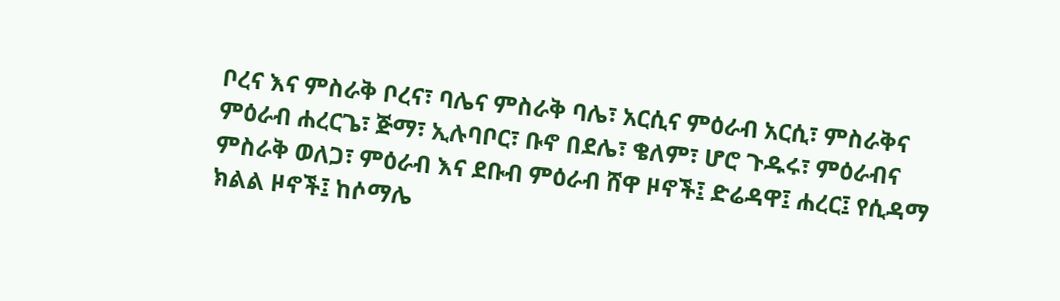ቦረና እና ምስራቅ ቦረና፣ ባሌና ምስራቅ ባሌ፣ አርሲና ምዕራብ አርሲ፣ ምስራቅና ምዕራብ ሐረርጌ፣ ጅማ፣ ኢሉባቦር፣ ቡኖ በደሌ፣ ቄለም፣ ሆሮ ጉዱሩ፣ ምዕራብና ምስራቅ ወለጋ፣ ምዕራብ እና ደቡብ ምዕራብ ሸዋ ዞኖች፤ ድሬዳዋ፤ ሐረር፤ የሲዳማ ክልል ዞኖች፤ ከሶማሌ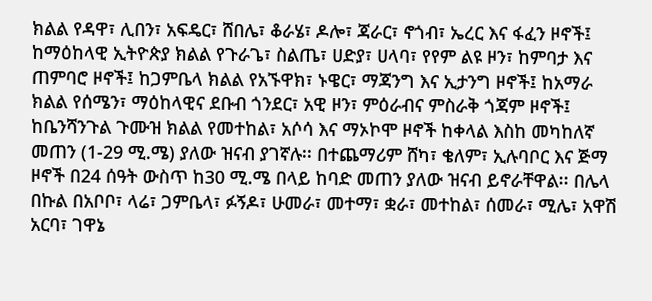ክልል የዳዋ፣ ሊበን፣ አፍዴር፣ ሸበሌ፣ ቆራሄ፣ ዶሎ፣ ጃራር፣ ኖጎብ፣ ኤረር እና ፋፈን ዞኖች፤ ከማዕከላዊ ኢትዮጵያ ክልል የጉራጌ፣ ስልጤ፣ ሀድያ፣ ሀላባ፣ የየም ልዩ ዞን፣ ከምባታ እና ጠምባሮ ዞኖች፤ ከጋምቤላ ክልል የአኙዋክ፣ ኑዌር፣ ማጃንግ እና ኢታንግ ዞኖች፤ ከአማራ ክልል የሰሜን፣ ማዕከላዊና ደቡብ ጎንደር፣ አዊ ዞን፣ ምዕራብና ምስራቅ ጎጃም ዞኖች፤ ከቤንሻንጉል ጉሙዝ ክልል የመተከል፣ አሶሳ እና ማኦኮሞ ዞኖች ከቀላል እስከ መካከለኛ መጠን (1-29 ሚ.ሜ) ያለው ዝናብ ያገኛሉ፡፡ በተጨማሪም ሸካ፣ ቄለም፣ ኢሉባቦር እና ጅማ ዞኖች በ24 ሰዓት ውስጥ ከ30 ሚ.ሜ በላይ ከባድ መጠን ያለው ዝናብ ይኖራቸዋል፡፡ በሌላ በኩል በአቦቦ፣ ላሬ፣ ጋምቤላ፣ ፉኝዶ፣ ሁመራ፣ መተማ፣ ቋራ፣ መተከል፣ ሰመራ፣ ሚሌ፣ አዋሽ አርባ፣ ገዋኔ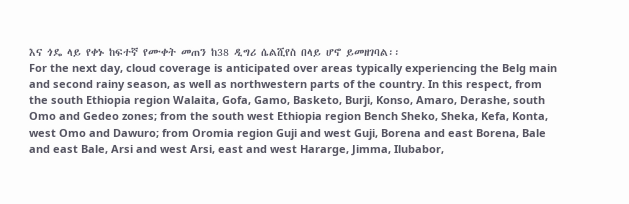እና ጎዴ ላይ የቀኑ ከፍተኛ የሙቀት መጠን ከ38 ዲግሪ ሴልሺየስ በላይ ሆኖ ይመዘገባል፡፡
For the next day, cloud coverage is anticipated over areas typically experiencing the Belg main and second rainy season, as well as northwestern parts of the country. In this respect, from the south Ethiopia region Walaita, Gofa, Gamo, Basketo, Burji, Konso, Amaro, Derashe, south Omo and Gedeo zones; from the south west Ethiopia region Bench Sheko, Sheka, Kefa, Konta, west Omo and Dawuro; from Oromia region Guji and west Guji, Borena and east Borena, Bale and east Bale, Arsi and west Arsi, east and west Hararge, Jimma, Ilubabor,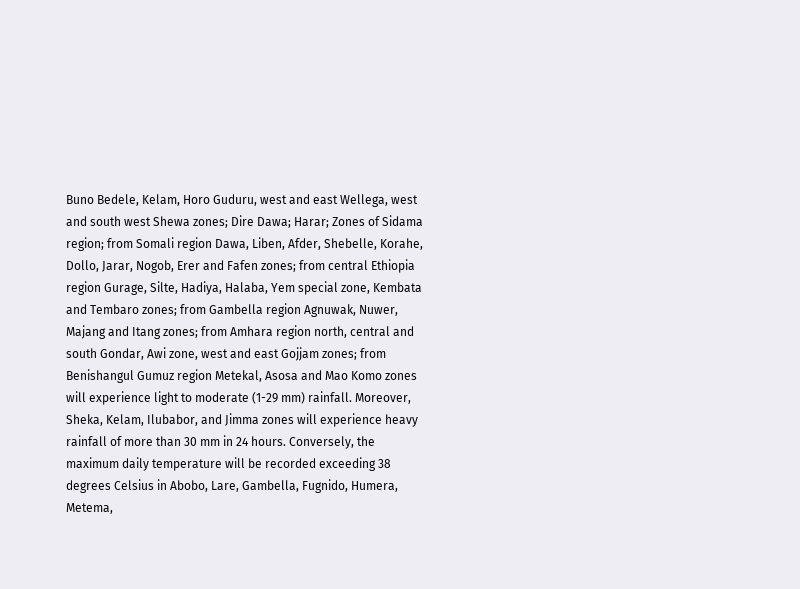Buno Bedele, Kelam, Horo Guduru, west and east Wellega, west and south west Shewa zones; Dire Dawa; Harar; Zones of Sidama region; from Somali region Dawa, Liben, Afder, Shebelle, Korahe, Dollo, Jarar, Nogob, Erer and Fafen zones; from central Ethiopia region Gurage, Silte, Hadiya, Halaba, Yem special zone, Kembata and Tembaro zones; from Gambella region Agnuwak, Nuwer, Majang and Itang zones; from Amhara region north, central and south Gondar, Awi zone, west and east Gojjam zones; from Benishangul Gumuz region Metekal, Asosa and Mao Komo zones will experience light to moderate (1-29 mm) rainfall. Moreover, Sheka, Kelam, Ilubabor, and Jimma zones will experience heavy rainfall of more than 30 mm in 24 hours. Conversely, the maximum daily temperature will be recorded exceeding 38 degrees Celsius in Abobo, Lare, Gambella, Fugnido, Humera, Metema,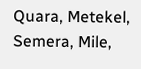Quara, Metekel, Semera, Mile,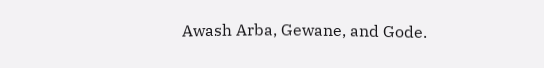Awash Arba, Gewane, and Gode.